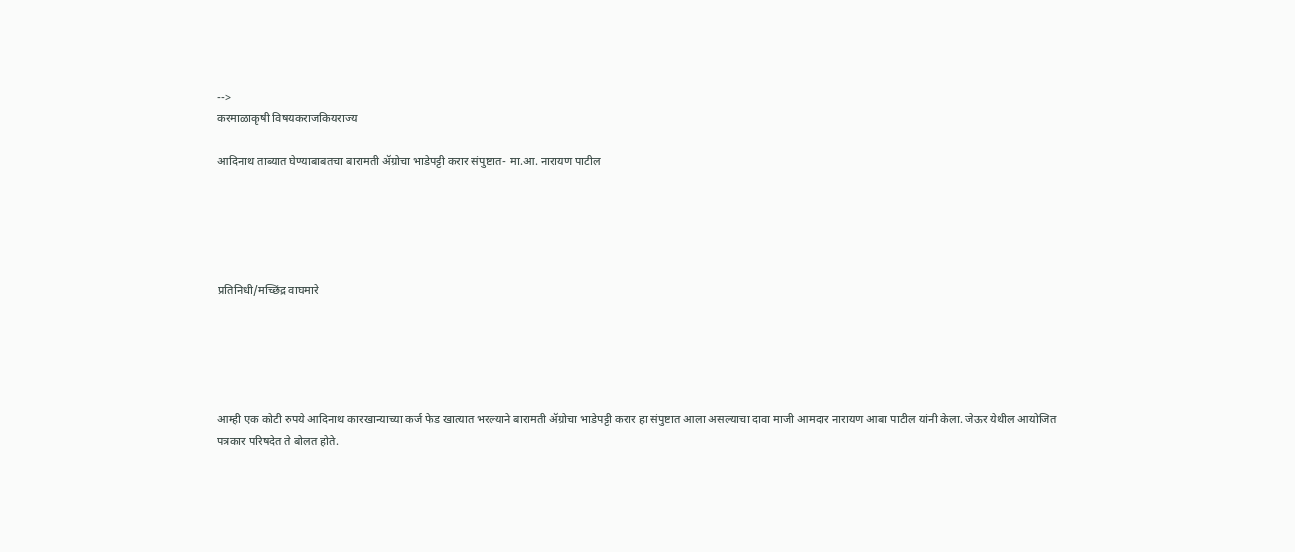-->
करमाळाकृषी विषयकराजकियराज्य

आदिनाथ ताब्यात घेण्याबाबतचा बारामती ॲग्रोचा भाडेपट्टी करार संपुष्टात- मा.आ. नारायण पाटील





प्रतिनिधी/मच्छिंद्र वाघमारे





आम्ही एक कोटी रुपये आदिनाथ कारखान्याच्या कर्ज फेड खात्यात भरल्याने बारामती ॲग्रोचा भाडेपट्टी करार हा संपुष्टात आला असल्याचा दावा माजी आमदार नारायण आबा पाटील यांनी केला. जेऊर येथील आयोजित पत्रकार परिषदेत ते बोलत होते.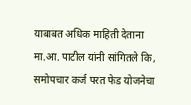याबाबत अधिक माहिती देताना मा.आ. पाटील यांनी सांगितले कि, समोपचार कर्ज परत फेड योजनेचा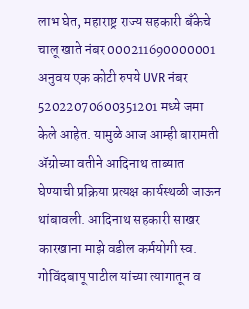लाभ घेत, महाराष्ट्र राज्य सहकारी बँकेचे चालू खाते नंबर 000211690000001 अनुवय एक कोटी रुपये UVR नंबर 52022070600351201 मध्ये जमा केले आहेत. यामुळे आज आम्ही बारामती ॲग्रोच्या वतीने आदिनाथ ताब्यात घेण्याची प्रक्रिया प्रत्यक्ष कार्यस्थळी जाऊन थांबावली. आदिनाथ सहकारी साखर कारखाना माझे वडील कर्मयोगी स्व. गोविंदबापू पाटील यांच्या त्यागातून व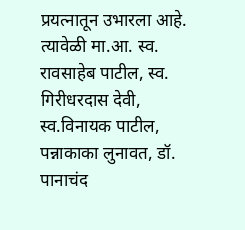प्रयत्नातून उभारला आहे. त्यावेळी मा.आ. स्व. रावसाहेब पाटील, स्व. गिरीधरदास देवी, स्व.विनायक पाटील, पन्नाकाका लुनावत, डॉ. पानाचंद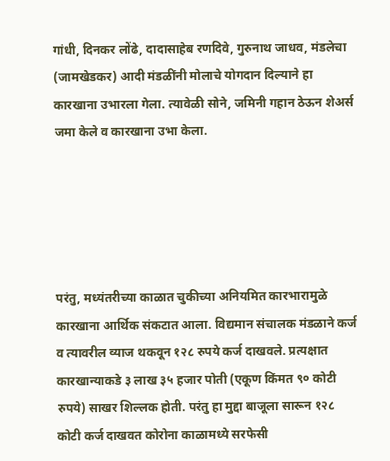गांधी, दिनकर लोंढे, दादासाहेब रणदिवे, गुरुनाथ जाधव, मंडलेचा (जामखेडकर) आदी मंडळींनी मोलाचे योगदान दिल्याने हा कारखाना उभारला गेला. त्यावेळी सोने, जमिनी गहान ठेऊन शेअर्स जमा केले व कारखाना उभा केला.





परंतु, मध्यंतरीच्या काळात चुकीच्या अनियमित कारभारामुळे कारखाना आर्थिक संकटात आला. विद्यमान संचालक मंडळाने कर्ज व त्यावरील व्याज थकवून १२८ रुपये कर्ज दाखवले. प्रत्यक्षात कारखान्याकडे ३ लाख ३५ हजार पोती (एकूण किंमत ९० कोटी रुपये) साखर शिल्लक होती. परंतु हा मुद्दा बाजूला सारून १२८ कोटी कर्ज दाखवत कोरोना काळामध्ये सरफेसी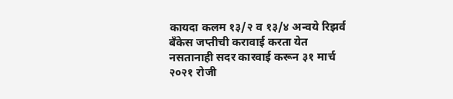कायदा कलम १३/२ व १३/४ अन्वये रिझर्व बँकेस जप्तीची करावाई करता येत नसतानाही सदर कारवाई करून ३१ मार्च २०२१ रोजी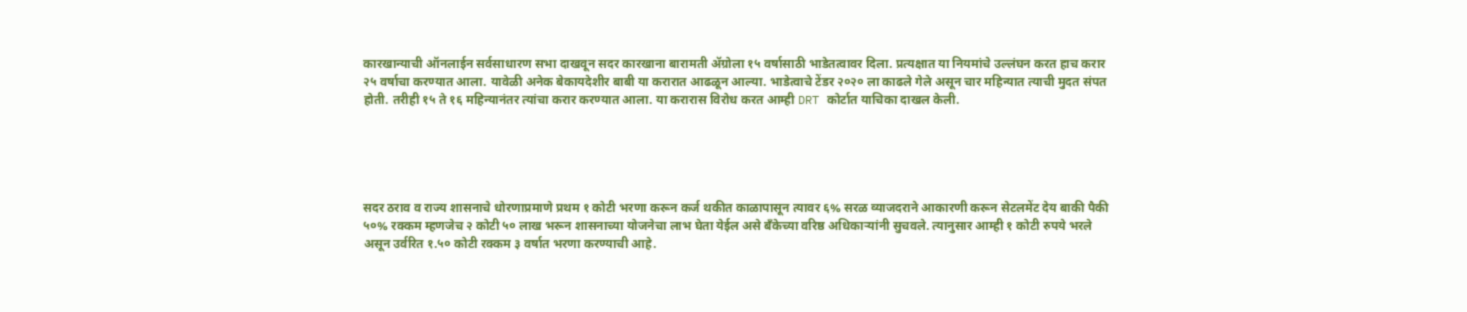कारखान्याची ऑनलाईन सर्वसाधारण सभा दाखवून सदर कारखाना बारामती ॲग्रोला १५ वर्षासाठी भाडेतत्वावर दिला. प्रत्यक्षात या नियमांचे उल्लंघन करत हाच करार २५ वर्षाचा करण्यात आला. यावेळी अनेक बेकायदेशीर बाबी या करारात आढळून आल्या. भाडेत्वाचे टेंडर २०२० ला काढले गेले असून चार महिन्यात त्याची मुदत संपत होती. तरीही १५ ते १६ महिन्यानंतर त्यांचा करार करण्यात आला. या करारास विरोध करत आम्ही DRT कोर्टात याचिका दाखल केली.





सदर ठराव व राज्य शासनाचे धोरणाप्रमाणे प्रथम १ कोटी भरणा करून कर्ज थकीत काळापासून त्यावर ६% सरळ व्याजदराने आकारणी करून सेटलमेंट देय बाकी पैकी ५०% रक्कम म्हणजेच २ कोटी ५० लाख भरून शासनाच्या योजनेचा लाभ घेता येईल असे बँकेच्या वरिष्ठ अधिकाऱ्यांनी सुचवले. त्यानुसार आम्ही १ कोटी रुपये भरले असून उर्वरित १.५० कोटी रक्कम ३ वर्षात भरणा करण्याची आहे.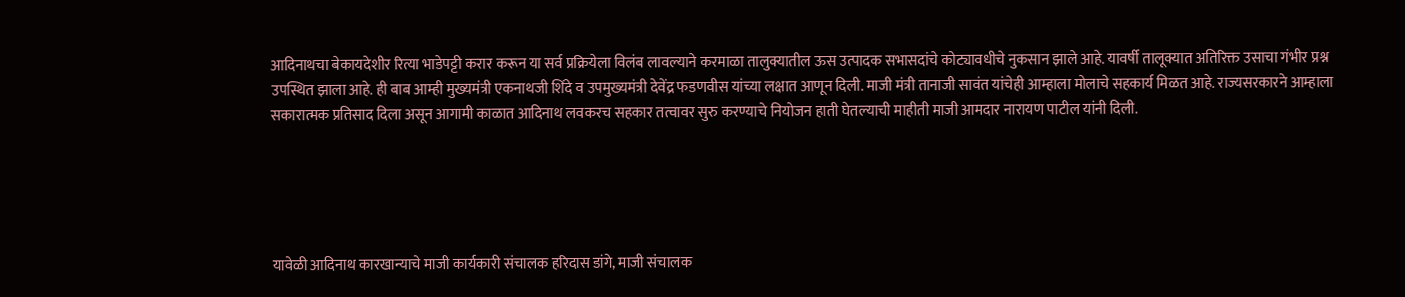आदिनाथचा बेकायदेशीर रित्या भाडेपट्टी करार करून या सर्व प्रक्रियेला विलंब लावल्याने करमाळा तालुक्यातील ऊस उत्पादक सभासदांचे कोट्यावधीचे नुकसान झाले आहे. यावर्षी तालूक्यात अतिरिक्त उसाचा गंभीर प्रश्न उपस्थित झाला आहे. ही बाब आम्ही मुख्यमंत्री एकनाथजी शिंदे व उपमुख्यमंत्री देवेंद्र फडणवीस यांच्या लक्षात आणून दिली. माजी मंत्री तानाजी सावंत यांचेही आम्हाला मोलाचे सहकार्य मिळत आहे. राज्यसरकारने आम्हाला सकारात्मक प्रतिसाद दिला असून आगामी काळात आदिनाथ लवकरच सहकार तत्वावर सुरु करण्याचे नियोजन हाती घेतल्याची माहीती माजी आमदार नारायण पाटील यांनी दिली.





यावेळी आदिनाथ कारखान्याचे माजी कार्यकारी संचालक हरिदास डांगे, माजी संचालक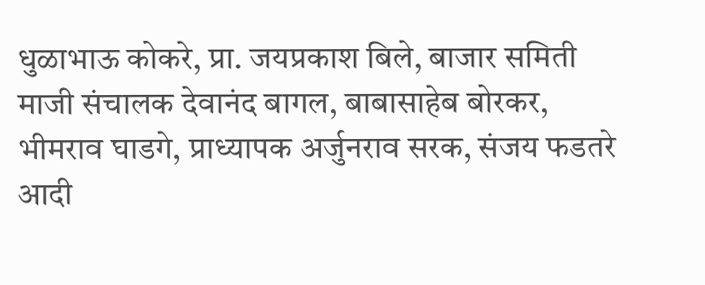धुळाभाऊ कोकरे, प्रा. जयप्रकाश बिले, बाजार समिती माजी संचालक देवानंद बागल, बाबासाहेब बोरकर, भीमराव घाडगे, प्राध्यापक अर्जुनराव सरक, संजय फडतरे आदी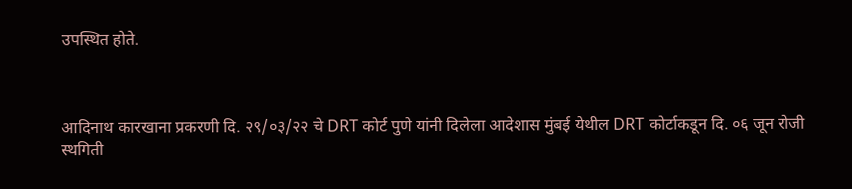उपस्थित होते.



आदिनाथ कारखाना प्रकरणी दि. २९/०३/२२ चे DRT कोर्ट पुणे यांनी दिलेला आदेशास मुंबई येथील DRT कोर्टाकडून दि. ०६ जून रोजी स्थगिती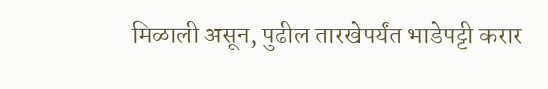मिळाली असून, पुढील तारखेपर्यंत भाडेपट्टी करार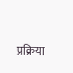प्रक्रिया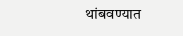थांबवण्यात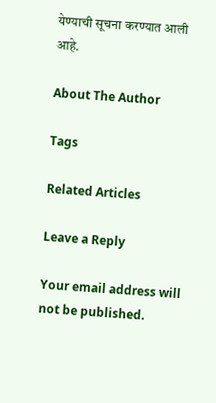येण्याची सूचना करण्यात आली आहे.

About The Author

Tags

Related Articles

Leave a Reply

Your email address will not be published.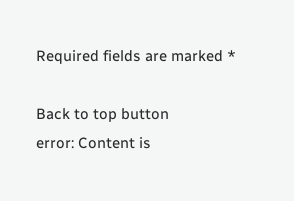Required fields are marked *

Back to top button
error: Content is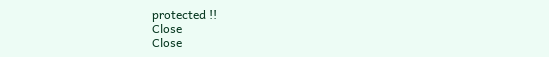protected !!
Close
Close